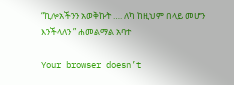“ኪሎአችንን አወቅኩት …. ለካ ከዚህም በላይ መሆን እንችላለን ” ሐመልማል አባተ

Your browser doesn’t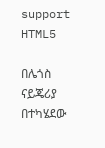support HTML5

በሌጎስ ናይጄሪያ በተካሄደው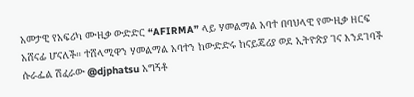አመታዊ የአፍሪካ ሙዚቃ ውድድር “AFIRMA” ላይ ሃመልማል አባተ በባህላዊ የሙዚቃ ዘርፍ አሸናፊ ሆናለች። ተሸላሚዋን ሃመልማል አባተን ከውድድሩ ከናይጄሪያ ወደ ኢትዮጵያ ገና እንደገባች ሱራፌል ሽፈራው @djphatsu አግኝቶ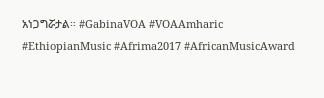አነጋግሯታል። #GabinaVOA #VOAAmharic #EthiopianMusic #Afrima2017 #AfricanMusicAward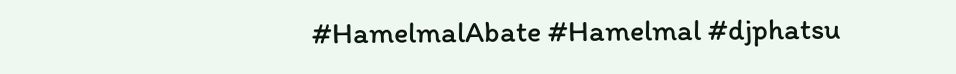#HamelmalAbate #Hamelmal #djphatsu